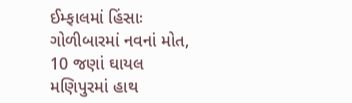ઈમ્ફાલમાં હિંસાઃ ગોળીબારમાં નવનાં મોત, 10 જણાં ઘાયલ
મણિપુરમાં હાથ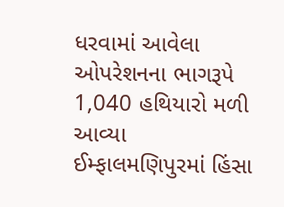ધરવામાં આવેલા ઓપરેશનના ભાગરૂપે 1,040 હથિયારો મળી આવ્યા ઈમ્ફાલમણિપુરમાં હિંસા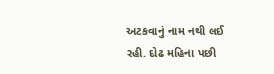અટકવાનું નામ નથી લઈ રહી. દોઢ મહિના પછી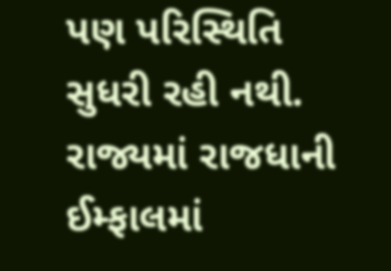પણ પરિસ્થિતિ સુધરી રહી નથી. રાજ્યમાં રાજધાની ઈમ્ફાલમાં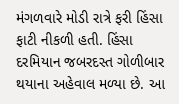મંગળવારે મોડી રાત્રે ફરી હિંસા ફાટી નીકળી હતી. હિંસા દરમિયાન જબરદસ્ત ગોળીબાર થયાના અહેવાલ મળ્યા છે. આ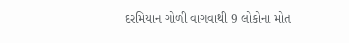દરમિયાન ગોળી વાગવાથી 9 લોકોના મોત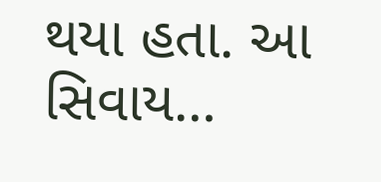થયા હતા. આ સિવાય…